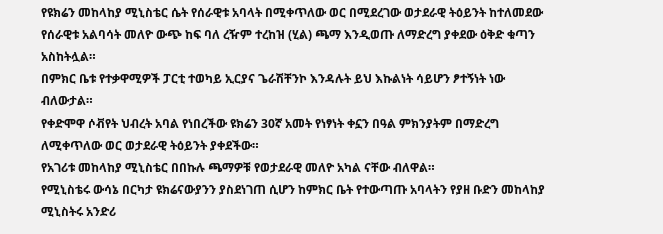የዩክሬን መከላከያ ሚኒስቴር ሴት የሰራዊቱ አባላት በሚቀጥለው ወር በሚደረገው ወታደራዊ ትዕይንት ከተለመደው የሰራዊቱ አልባሳት መለዮ ውጭ ከፍ ባለ ረዥም ተረከዝ (ሂል) ጫማ እንዲወጡ ለማድረግ ያቀደው ዕቅድ ቁጣን አስከትሏል።
በምክር ቤቱ የተቃዋሚዎች ፓርቲ ተወካይ ኢርያና ጌራሽቸንኮ እንዳሉት ይህ እኩልነት ሳይሆን ፆተኝነት ነው ብለውታል።
የቀድሞዋ ሶቭየት ህብረት አባል የነበረችው ዩክሬን 30ኛ አመት የነፃነት ቀኗን በዓል ምክንያትም በማድረግ ለሚቀጥለው ወር ወታደራዊ ትዕይንት ያቀደችው።
የአገሪቱ መከላከያ ሚኒስቴር በበኩሉ ጫማዎቹ የወታደራዊ መለዮ አካል ናቸው ብለዋል።
የሚኒስቴሩ ውሳኔ በርካታ ዩክሬናውያንን ያስደነገጠ ሲሆን ከምክር ቤት የተውጣጡ አባላትን የያዘ ቡድን መከላከያ ሚኒስትሩ አንድሪ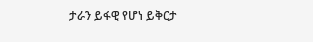ታራን ይፋዊ የሆነ ይቅርታ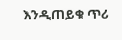እንዲጠይቁ ጥሪ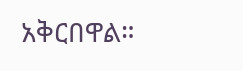አቅርበዋል።